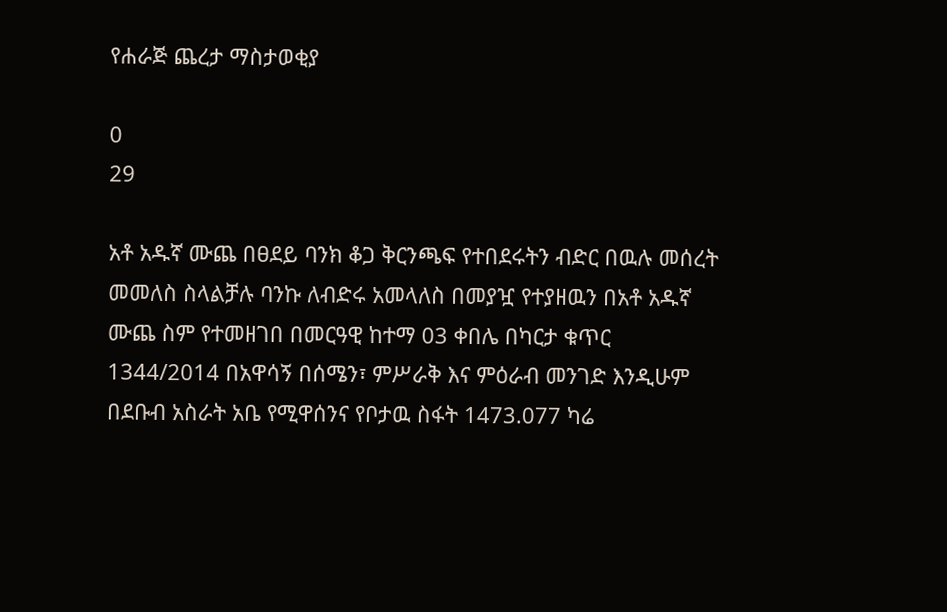የሐራጅ ጨረታ ማስታወቂያ

0
29

አቶ አዱኛ ሙጨ በፀደይ ባንክ ቆጋ ቅርንጫፍ የተበደሩትን ብድር በዉሉ መሰረት መመለስ ስላልቻሉ ባንኩ ለብድሩ አመላለስ በመያዧ የተያዘዉን በአቶ አዱኛ ሙጨ ስም የተመዘገበ በመርዓዊ ከተማ 03 ቀበሌ በካርታ ቁጥር 1344/2014 በአዋሳኝ በሰሜን፣ ምሥራቅ እና ምዕራብ መንገድ እንዲሁም  በደቡብ አስራት አቤ የሚዋሰንና የቦታዉ ስፋት 1473.077 ካሬ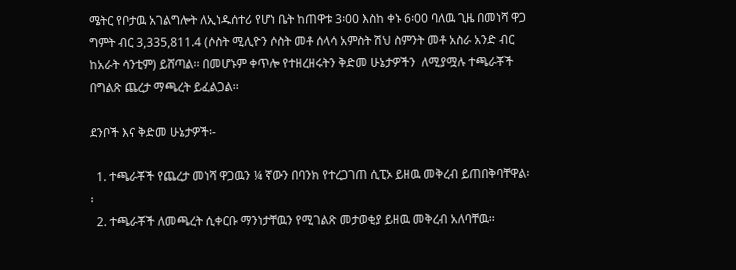ሜትር የቦታዉ አገልግሎት ለኢነዱሰተሪ የሆነ ቤት ከጠዋቱ 3፡00 እስከ ቀኑ 6፡00 ባለዉ ጊዜ በመነሻ ዋጋ ግምት ብር 3,335,811.4 (ሶስት ሚሊዮን ሶስት መቶ ሰላሳ አምስት ሽህ ስምንት መቶ አስራ አንድ ብር ከአራት ሳንቲም) ይሸጣል፡፡ በመሆኑም ቀጥሎ የተዘረዘሩትን ቅድመ ሁኔታዎችን  ለሚያሟሉ ተጫራቾች በግልጽ ጨረታ ማጫረት ይፈልጋል፡፡

ደንቦች እና ቅድመ ሁኔታዎች፡-

  1. ተጫራቾች የጨረታ መነሻ ዋጋዉን ¼ ኛውን በባንክ የተረጋገጠ ሲፒኦ ይዘዉ መቅረብ ይጠበቅባቸዋል፡፡
  2. ተጫራቾች ለመጫረት ሲቀርቡ ማንነታቸዉን የሚገልጽ መታወቂያ ይዘዉ መቅረብ አለባቸዉ፡፡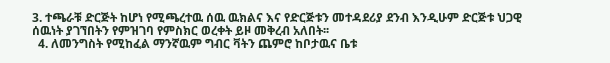3. ተጫራቹ ድርጅት ከሆነ የሚጫረተዉ ሰዉ ዉክልና እና የድርጅቱን መተዳደሪያ ደንብ እንዲሁም ድርጅቱ ህጋዊ ሰዉነት ያገኘበትን የምዝገባ የምስክር ወረቀት ይዞ መቅረብ አለበት፡፡
  4. ለመንግስት የሚከፈል ማንኛዉም ግብር ቫትን ጨምሮ ከቦታዉና ቤቱ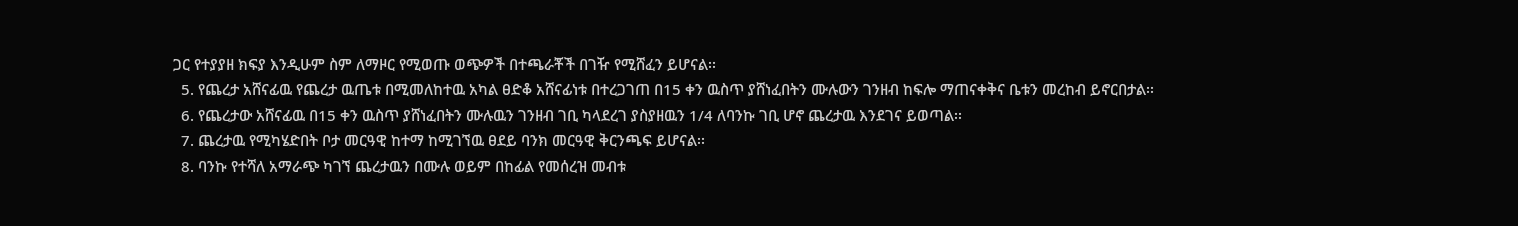ጋር የተያያዘ ክፍያ እንዲሁም ስም ለማዞር የሚወጡ ወጭዎች በተጫራቾች በገዥ የሚሸፈን ይሆናል፡፡
  5. የጨረታ አሸናፊዉ የጨረታ ዉጤቱ በሚመለከተዉ አካል ፀድቆ አሸናፊነቱ በተረጋገጠ በ15 ቀን ዉስጥ ያሸነፈበትን ሙሉውን ገንዘብ ከፍሎ ማጠናቀቅና ቤቱን መረከብ ይኖርበታል፡፡
  6. የጨረታው አሸናፊዉ በ15 ቀን ዉስጥ ያሸነፈበትን ሙሉዉን ገንዘብ ገቢ ካላደረገ ያስያዘዉን 1/4 ለባንኩ ገቢ ሆኖ ጨረታዉ እንደገና ይወጣል፡፡
  7. ጨረታዉ የሚካሄድበት ቦታ መርዓዊ ከተማ ከሚገኘዉ ፀደይ ባንክ መርዓዊ ቅርንጫፍ ይሆናል፡፡
  8. ባንኩ የተሻለ አማራጭ ካገኘ ጨረታዉን በሙሉ ወይም በከፊል የመሰረዝ መብቱ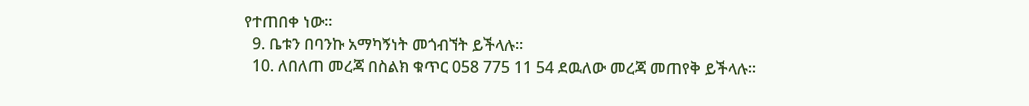የተጠበቀ ነው፡፡
  9. ቤቱን በባንኩ አማካኝነት መጎብኘት ይችላሉ፡፡
  10. ለበለጠ መረጃ በስልክ ቁጥር 058 775 11 54 ደዉለው መረጃ መጠየቅ ይችላሉ፡፡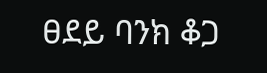ፀደይ ባንክ ቆጋ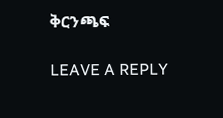ቅርንጫፍ

LEAVE A REPLY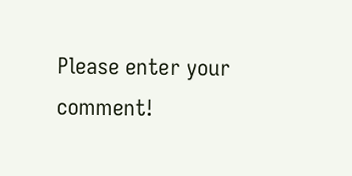Please enter your comment!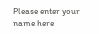Please enter your name here